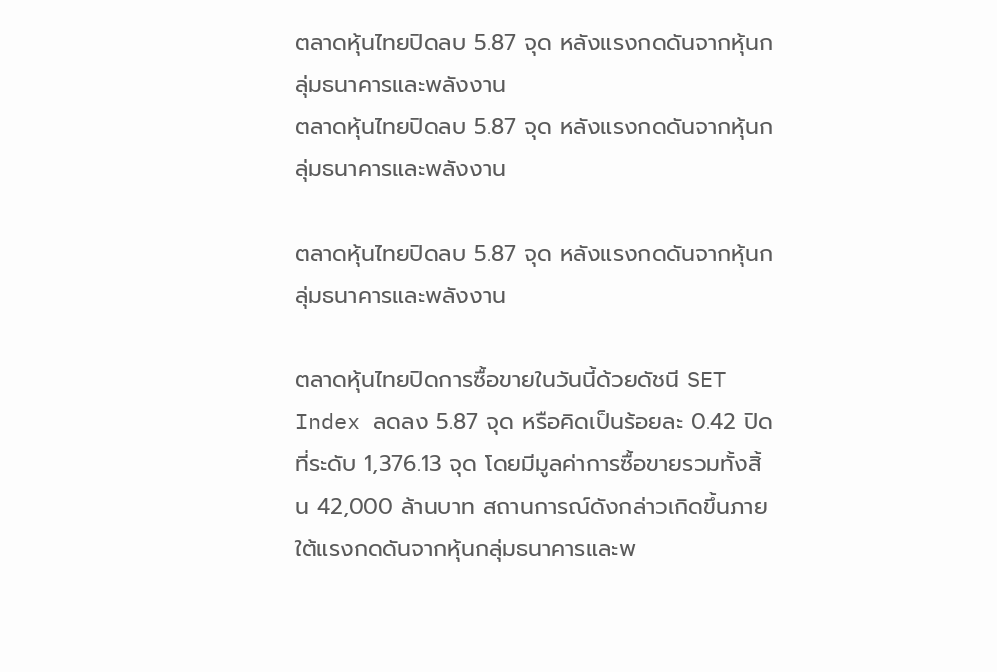ตลาดหุ้นไทยปิดลบ 5.87 จุด หลังแรงกดดันจากหุ้นกลุ่มธนาคารและพลังงาน
ตลาดหุ้นไทยปิดลบ 5.87 จุด หลังแรงกดดันจากหุ้นกลุ่มธนาคารและพลังงาน

ตลาดหุ้นไทยปิดลบ 5.87 จุด หลังแรงกดดันจากหุ้นกลุ่มธนาคารและพลังงาน

ตลาดหุ้นไทยปิดการซื้อขายในวันนี้ด้วยดัชนี SET Index ลดลง 5.87 จุด หรือคิดเป็นร้อยละ 0.42 ปิดที่ระดับ 1,376.13 จุด โดยมีมูลค่าการซื้อขายรวมทั้งสิ้น 42,000 ล้านบาท สถานการณ์ดังกล่าวเกิดขึ้นภายใต้แรงกดดันจากหุ้นกลุ่มธนาคารและพ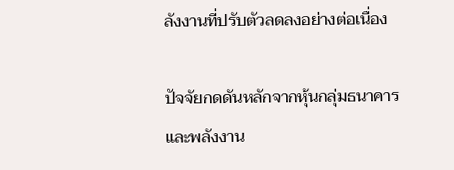ลังงานที่ปรับตัวลดลงอย่างต่อเนื่อง

ปัจจัยกดดันหลักจากหุ้นกลุ่มธนาคารและพลังงาน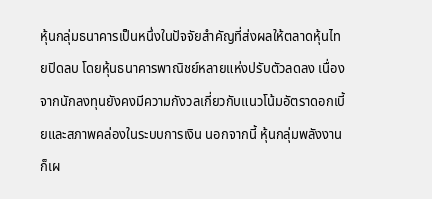หุ้นกลุ่มธนาคารเป็นหนึ่งในปัจจัยสำคัญที่ส่งผลให้ตลาดหุ้นไทยปิดลบ โดยหุ้นธนาคารพาณิชย์หลายแห่งปรับตัวลดลง เนื่องจากนักลงทุนยังคงมีความกังวลเกี่ยวกับแนวโน้มอัตราดอกเบี้ยและสภาพคล่องในระบบการเงิน นอกจากนี้ หุ้นกลุ่มพลังงานก็เผ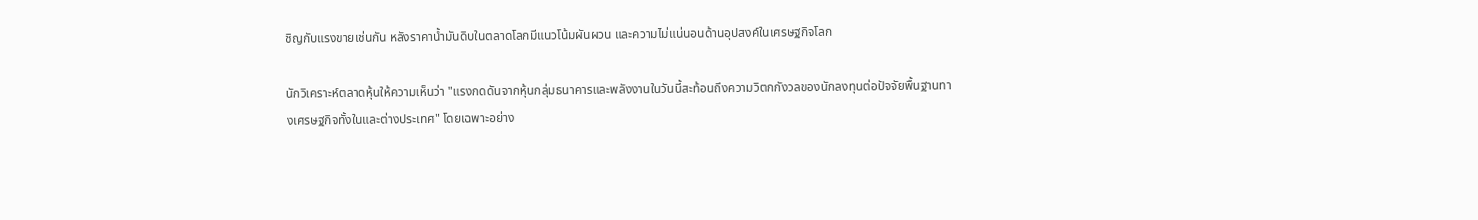ชิญกับแรงขายเช่นกัน หลังราคาน้ำมันดิบในตลาดโลกมีแนวโน้มผันผวน และความไม่แน่นอนด้านอุปสงค์ในเศรษฐกิจโลก

นักวิเคราะห์ตลาดหุ้นให้ความเห็นว่า "แรงกดดันจากหุ้นกลุ่มธนาคารและพลังงานในวันนี้สะท้อนถึงความวิตกกังวลของนักลงทุนต่อปัจจัยพื้นฐานทางเศรษฐกิจทั้งในและต่างประเทศ" โดยเฉพาะอย่าง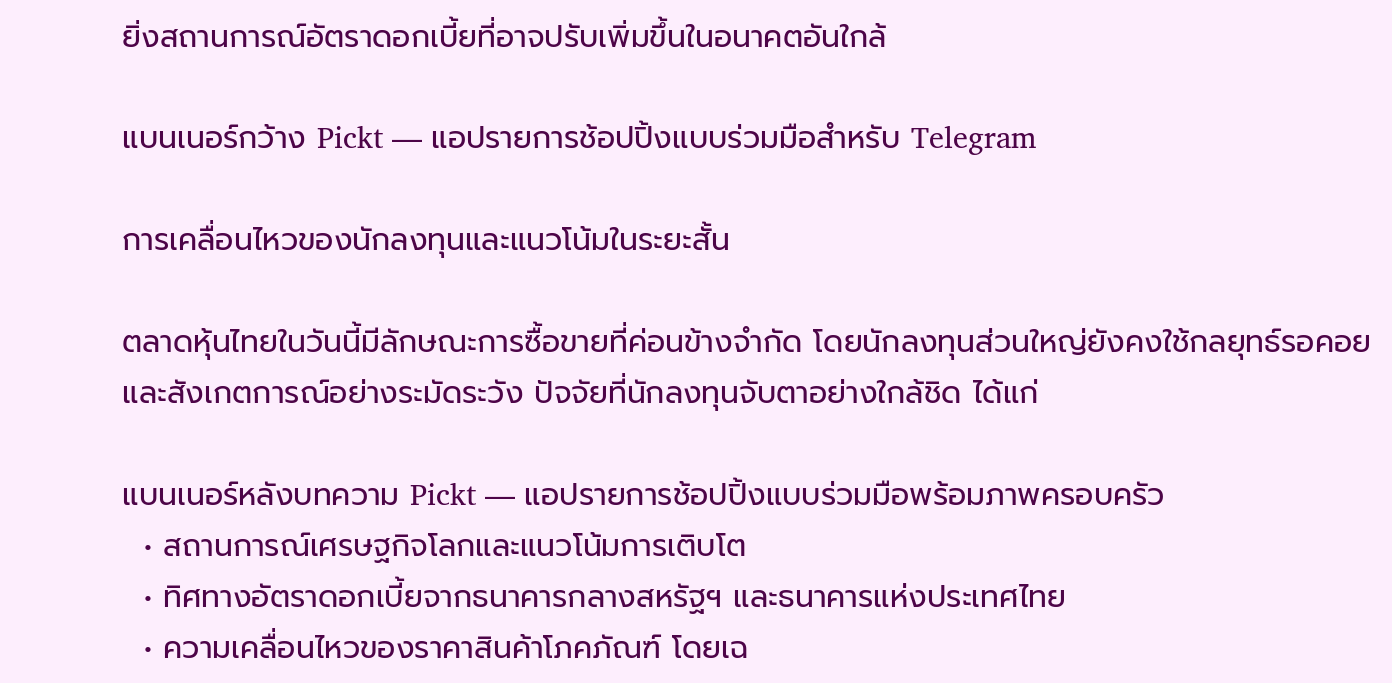ยิ่งสถานการณ์อัตราดอกเบี้ยที่อาจปรับเพิ่มขึ้นในอนาคตอันใกล้

แบนเนอร์กว้าง Pickt — แอปรายการช้อปปิ้งแบบร่วมมือสำหรับ Telegram

การเคลื่อนไหวของนักลงทุนและแนวโน้มในระยะสั้น

ตลาดหุ้นไทยในวันนี้มีลักษณะการซื้อขายที่ค่อนข้างจำกัด โดยนักลงทุนส่วนใหญ่ยังคงใช้กลยุทธ์รอคอยและสังเกตการณ์อย่างระมัดระวัง ปัจจัยที่นักลงทุนจับตาอย่างใกล้ชิด ได้แก่

แบนเนอร์หลังบทความ Pickt — แอปรายการช้อปปิ้งแบบร่วมมือพร้อมภาพครอบครัว
  • สถานการณ์เศรษฐกิจโลกและแนวโน้มการเติบโต
  • ทิศทางอัตราดอกเบี้ยจากธนาคารกลางสหรัฐฯ และธนาคารแห่งประเทศไทย
  • ความเคลื่อนไหวของราคาสินค้าโภคภัณฑ์ โดยเฉ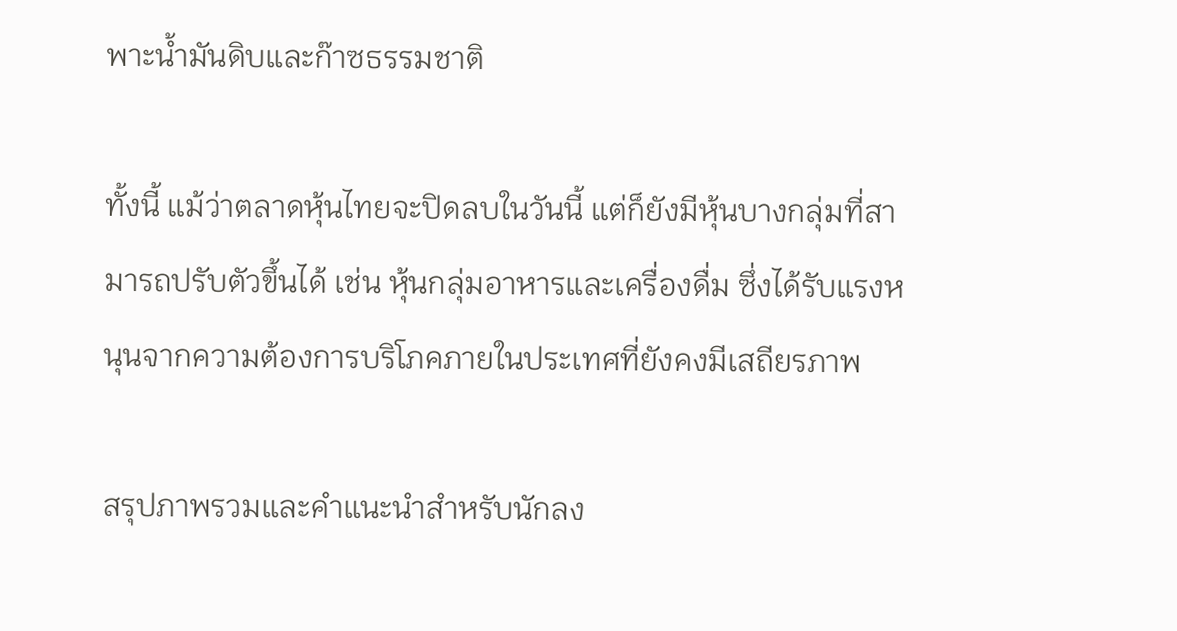พาะน้ำมันดิบและก๊าซธรรมชาติ

ทั้งนี้ แม้ว่าตลาดหุ้นไทยจะปิดลบในวันนี้ แต่ก็ยังมีหุ้นบางกลุ่มที่สามารถปรับตัวขึ้นได้ เช่น หุ้นกลุ่มอาหารและเครื่องดื่ม ซึ่งได้รับแรงหนุนจากความต้องการบริโภคภายในประเทศที่ยังคงมีเสถียรภาพ

สรุปภาพรวมและคำแนะนำสำหรับนักลง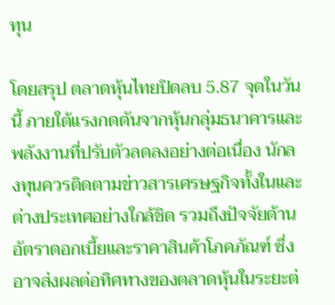ทุน

โดยสรุป ตลาดหุ้นไทยปิดลบ 5.87 จุดในวันนี้ ภายใต้แรงกดดันจากหุ้นกลุ่มธนาคารและพลังงานที่ปรับตัวลดลงอย่างต่อเนื่อง นักลงทุนควรติดตามข่าวสารเศรษฐกิจทั้งในและต่างประเทศอย่างใกล้ชิด รวมถึงปัจจัยด้านอัตราดอกเบี้ยและราคาสินค้าโภคภัณฑ์ ซึ่งอาจส่งผลต่อทิศทางของตลาดหุ้นในระยะต่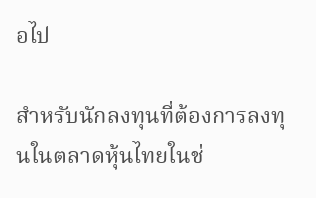อไป

สำหรับนักลงทุนที่ต้องการลงทุนในตลาดหุ้นไทยในช่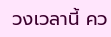วงเวลานี้ คว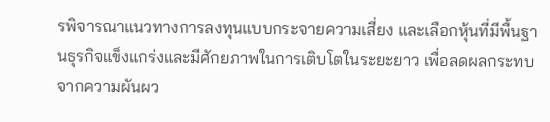รพิจารณาแนวทางการลงทุนแบบกระจายความเสี่ยง และเลือกหุ้นที่มีพื้นฐานธุรกิจแข็งแกร่งและมีศักยภาพในการเติบโตในระยะยาว เพื่อลดผลกระทบจากความผันผว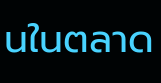นในตลาด